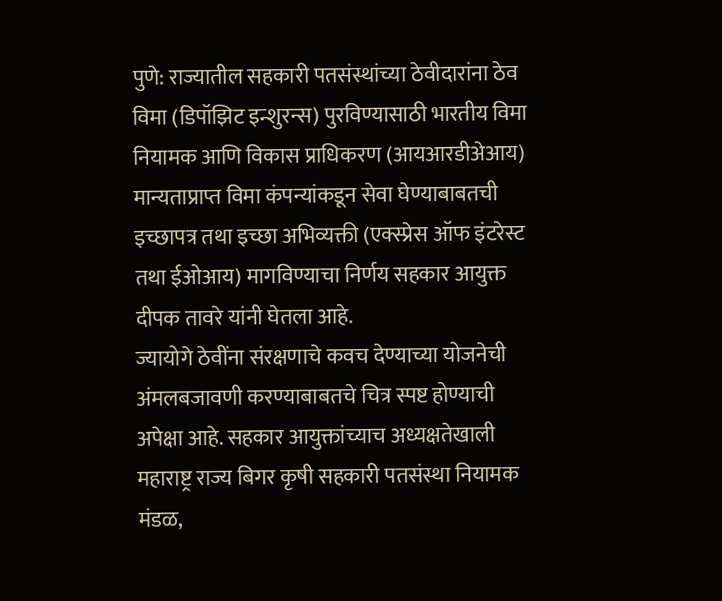पुणे: राज्यातील सहकारी पतसंस्थांच्या ठेवीदारांना ठेव विमा (डिपॉझिट इन्शुरन्स) पुरविण्यासाठी भारतीय विमा नियामक आणि विकास प्राधिकरण (आयआरडीअेआय) मान्यताप्राप्त विमा कंपन्यांकडून सेवा घेण्याबाबतची इच्छापत्र तथा इच्छा अभिव्यक्ती (एक्स्प्रेस ऑफ इंटरेस्ट तथा ईओआय) मागविण्याचा निर्णय सहकार आयुक्त दीपक तावरे यांनी घेतला आहे.
ज्यायोगे ठेवींना संरक्षणाचे कवच देण्याच्या योजनेची अंमलबजावणी करण्याबाबतचे चित्र स्पष्ट होण्याची अपेक्षा आहे. सहकार आयुक्तांच्याच अध्यक्षतेखाली महाराष्ट्र राज्य बिगर कृषी सहकारी पतसंस्था नियामक मंडळ,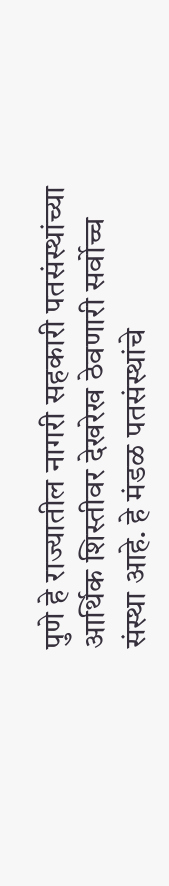पुणे हे राज्यातील नागरी सहकारी पतसंस्थांच्या आर्थिक शिस्तीवर देखरेख ठेवणारी सर्वोच्च संस्था आहे. हे मंडळ पतसंस्थांचे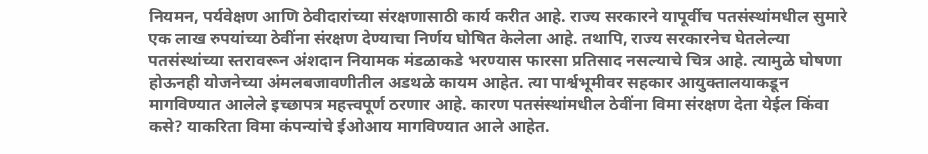नियमन, पर्यवेक्षण आणि ठेवीदारांच्या संरक्षणासाठी कार्य करीत आहे. राज्य सरकारने यापूर्वीच पतसंस्थांमधील सुमारे एक लाख रुपयांच्या ठेवींना संरक्षण देण्याचा निर्णय घोषित केलेला आहे. तथापि, राज्य सरकारनेच घेतलेल्या पतसंस्थांच्या स्तरावरून अंशदान नियामक मंडळाकडे भरण्यास फारसा प्रतिसाद नसल्याचे चित्र आहे. त्यामुळे घोषणा होऊनही योजनेच्या अंमलबजावणीतील अडथळे कायम आहेत. त्या पार्श्वभूमीवर सहकार आयुक्तालयाकडून मागविण्यात आलेले इच्छापत्र महत्त्वपूर्ण ठरणार आहे. कारण पतसंस्थांमधील ठेवींना विमा संरक्षण देता येईल किंवा कसे? याकरिता विमा कंपन्यांचे ईओआय मागविण्यात आले आहेत.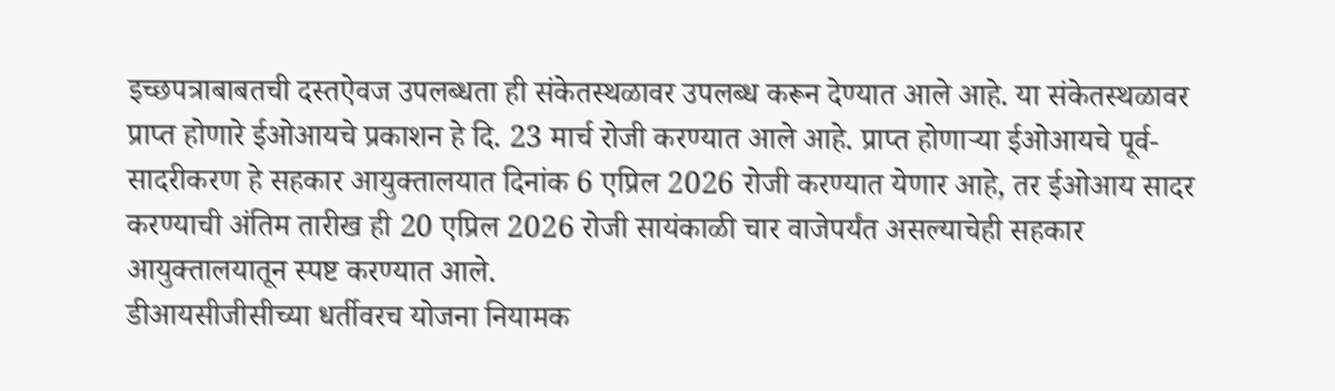इच्छपत्राबाबतची दस्तऐवज उपलब्धता ही संकेतस्थळावर उपलब्ध करून देण्यात आले आहे. या संकेतस्थळावर प्राप्त होणारे ईओआयचे प्रकाशन हे दि. 23 मार्च रोजी करण्यात आले आहे. प्राप्त होणाऱ्या ईओआयचे पूर्व-सादरीकरण हे सहकार आयुक्तालयात दिनांक 6 एप्रिल 2026 रोजी करण्यात येणार आहे, तर ईओआय सादर करण्याची अंतिम तारीख ही 20 एप्रिल 2026 रोजी सायंकाळी चार वाजेपर्यंत असल्याचेही सहकार आयुक्तालयातून स्पष्ट करण्यात आले.
डीआयसीजीसीच्या धर्तीवरच योजना नियामक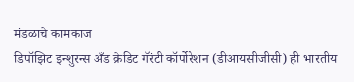मंडळाचे कामकाज
डिपॉझिट इन्शुरन्स अँड क्रेडिट गॅरंटी कॉर्पोरेशन (डीआयसीजीसी) ही भारतीय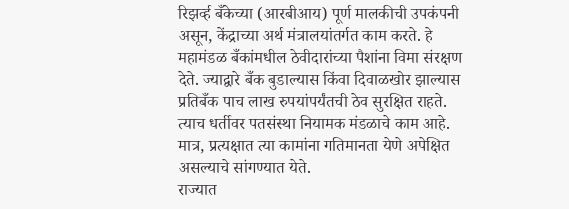रिझर्व्ह बँकेच्या (आरबीआय) पूर्ण मालकीची उपकंपनी असून, केंद्राच्या अर्थ मंत्रालयांतर्गत काम करते. हे महामंडळ बँकांमधील ठेवीदारांच्या पैशांना विमा संरक्षण देते. ज्याद्वारे बँक बुडाल्यास किंवा दिवाळखोर झाल्यास प्रतिबँक पाच लाख रुपयांपर्यंतची ठेव सुरक्षित राहते. त्याच धर्तीवर पतसंस्था नियामक मंडळाचे काम आहे. मात्र, प्रत्यक्षात त्या कामांना गतिमानता येणे अपेक्षित असल्याचे सांगण्यात येते.
राज्यात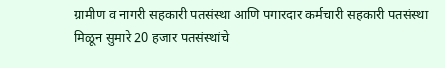ग्रामीण व नागरी सहकारी पतसंस्था आणि पगारदार कर्मचारी सहकारी पतसंस्था मिळून सुमारे 20 हजार पतसंस्थांचे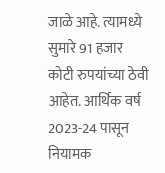जाळे आहे. त्यामध्ये सुमारे 91 हजार कोटी रुपयांच्या ठेवी आहेत. आर्थिक वर्ष 2023-24 पासून नियामक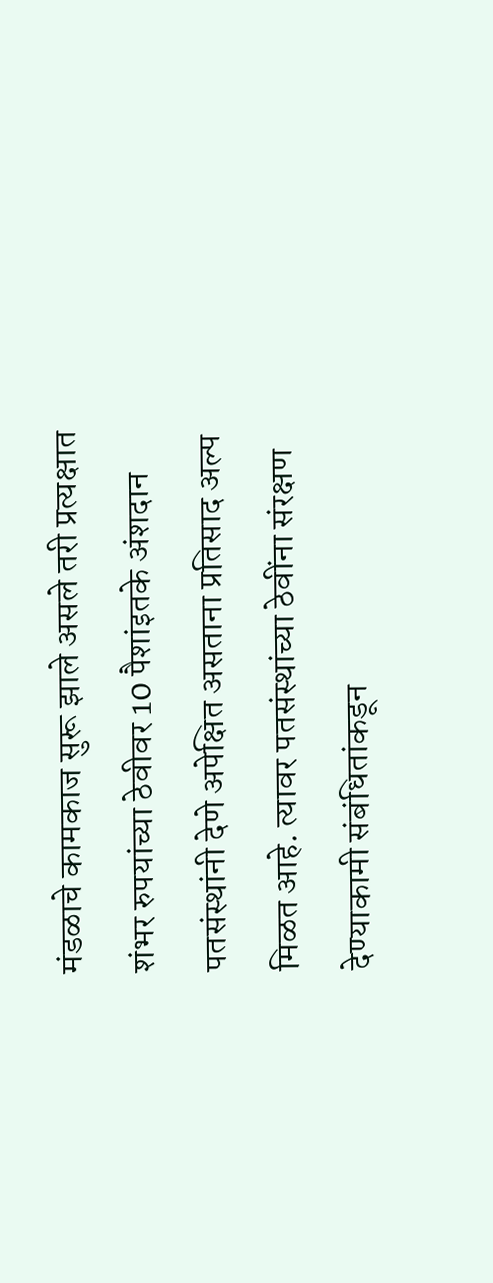मंडळाचे कामकाज सुरू झाले असले तरी प्रत्यक्षात शंभर रुपयांच्या ठेवीवर 10 पैशांइतके अंशदान पतसंस्थांनी देणे अपेक्षित असताना प्रतिसाद अल्प मिळत आहे. त्यावर पतसंस्थांच्या ठेवींना संरक्षण देण्याकामी संबंधितांकडून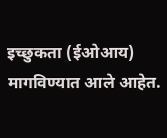इच्छुकता (ईओआय) मागविण्यात आले आहेत.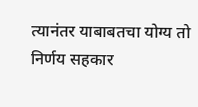त्यानंतर याबाबतचा योग्य तो निर्णय सहकार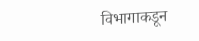विभागाकडून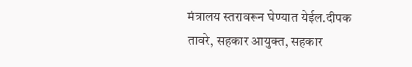मंत्रालय स्तरावरून घेण्यात येईल.दीपक तावरे, सहकार आयुक्त, सहकार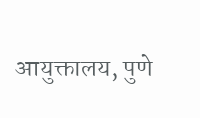आयुक्तालय, पुणे